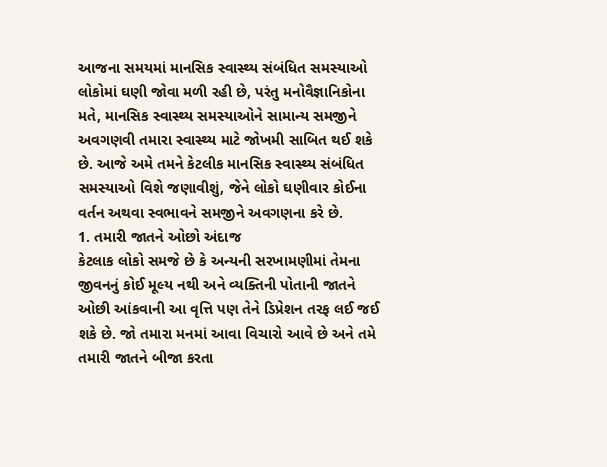આજના સમયમાં માનસિક સ્વાસ્થ્ય સંબંધિત સમસ્યાઓ લોકોમાં ઘણી જોવા મળી રહી છે, પરંતુ મનોવૈજ્ઞાનિકોના મતે, માનસિક સ્વાસ્થ્ય સમસ્યાઓને સામાન્ય સમજીને અવગણવી તમારા સ્વાસ્થ્ય માટે જોખમી સાબિત થઈ શકે છે. આજે અમે તમને કેટલીક માનસિક સ્વાસ્થ્ય સંબંધિત સમસ્યાઓ વિશે જણાવીશું, જેને લોકો ઘણીવાર કોઈના વર્તન અથવા સ્વભાવને સમજીને અવગણના કરે છે.
1. તમારી જાતને ઓછો અંદાજ
કેટલાક લોકો સમજે છે કે અન્યની સરખામણીમાં તેમના જીવનનું કોઈ મૂલ્ય નથી અને વ્યક્તિની પોતાની જાતને ઓછી આંકવાની આ વૃત્તિ પણ તેને ડિપ્રેશન તરફ લઈ જઈ શકે છે. જો તમારા મનમાં આવા વિચારો આવે છે અને તમે તમારી જાતને બીજા કરતા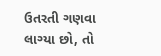ઉતરતી ગણવા લાગ્યા છો, તો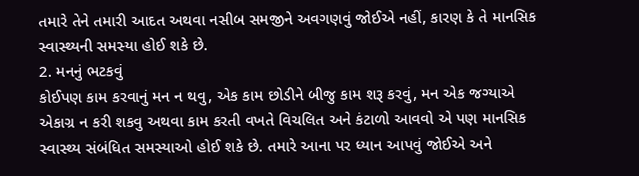તમારે તેને તમારી આદત અથવા નસીબ સમજીને અવગણવું જોઈએ નહીં, કારણ કે તે માનસિક સ્વાસ્થ્યની સમસ્યા હોઈ શકે છે.
2. મનનું ભટકવું
કોઈપણ કામ કરવાનું મન ન થવુ, એક કામ છોડીને બીજુ કામ શરૂ કરવું, મન એક જગ્યાએ એકાગ્ર ન કરી શકવુ અથવા કામ કરતી વખતે વિચલિત અને કંટાળો આવવો એ પણ માનસિક સ્વાસ્થ્ય સંબંધિત સમસ્યાઓ હોઈ શકે છે. તમારે આના પર ધ્યાન આપવું જોઈએ અને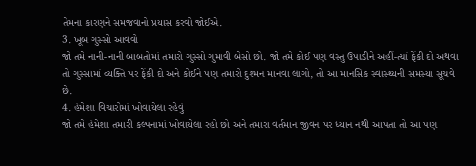તેમના કારણને સમજવાનો પ્રયાસ કરવો જોઈએ.
3. ખૂબ ગુસ્સો આવવો
જો તમે નાની-નાની બાબતોમાં તમારો ગુસ્સો ગુમાવી બેસો છો. જો તમે કોઈ પણ વસ્તુ ઉપાડીને અહીં-ત્યાં ફેંકી દો અથવા તો ગુસ્સામાં વ્યક્તિ પર ફેંકી દો અને કોઈને પણ તમારો દુશ્મન માનવા લાગો, તો આ માનસિક સ્વાસ્થ્યની સમસ્યા સૂચવે છે.
4. હંમેશા વિચારોમાં ખોવાયેલા રહેવું
જો તમે હંમેશા તમારી કલ્પનામાં ખોવાયેલા રહો છો અને તમારા વર્તમાન જીવન પર ધ્યાન નથી આપતા તો આ પણ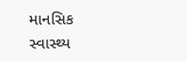માનસિક સ્વાસ્થ્ય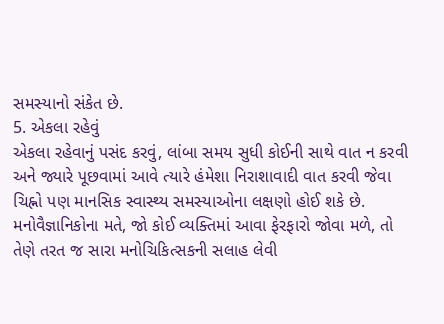સમસ્યાનો સંકેત છે.
5. એકલા રહેવું
એકલા રહેવાનું પસંદ કરવું, લાંબા સમય સુધી કોઈની સાથે વાત ન કરવી અને જ્યારે પૂછવામાં આવે ત્યારે હંમેશા નિરાશાવાદી વાત કરવી જેવા ચિહ્નો પણ માનસિક સ્વાસ્થ્ય સમસ્યાઓના લક્ષણો હોઈ શકે છે.
મનોવૈજ્ઞાનિકોના મતે, જો કોઈ વ્યક્તિમાં આવા ફેરફારો જોવા મળે, તો તેણે તરત જ સારા મનોચિકિત્સકની સલાહ લેવી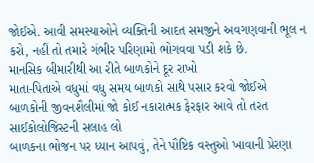જોઈએ. આવી સમસ્યાઓને વ્યક્તિની આદત સમજીને અવગણવાની ભૂલ ન કરો, નહીં તો તમારે ગંભીર પરિણામો ભોગવવા પડી શકે છે.
માનસિક બીમારીથી આ રીતે બાળકોને દૂર રાખો
માતા-પિતાએ વધુમાં વધુ સમય બાળકો સાથે પસાર કરવો જોઈએ
બાળકોની જીવનશૈલીમાં જો કોઈ નકારાત્મક ફેરફાર આવે તો તરત સાઈકોલોજિસ્ટની સલાહ લો
બાળકના ભોજન પર ધ્યાન આપવું, તેને પૌષ્ટિક વસ્તુઓ ખાવાની પ્રેરણા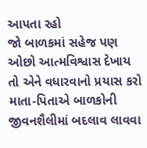આપતા રહો
જો બાળકમાં સહેજ પણ ઓછો આત્મવિશ્વાસ દેખાય તો એને વધારવાનો પ્રયાસ કરો
માતા-પિતાએ બાળકોની જીવનશૈલીમાં બદલાવ લાવવા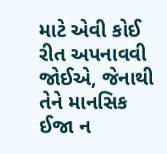માટે એવી કોઈ રીત અપનાવવી જોઈએ, જેનાથી તેને માનસિક ઈજા ન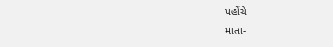પહોંચે
માતા-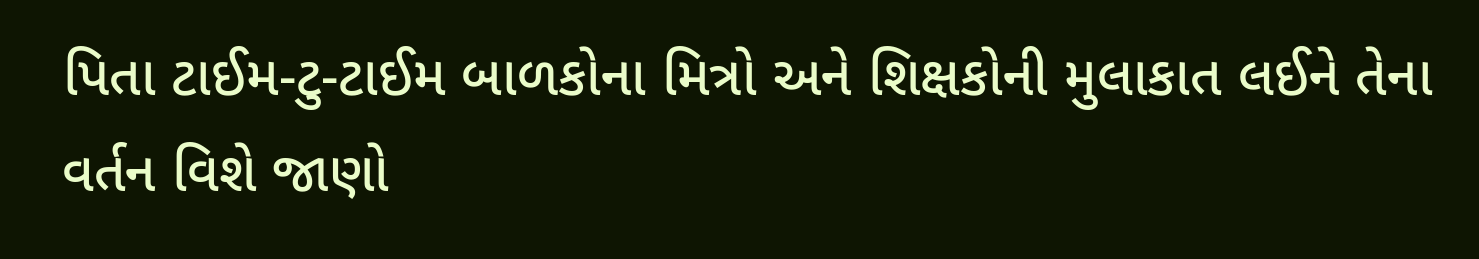પિતા ટાઈમ-ટુ-ટાઈમ બાળકોના મિત્રો અને શિક્ષકોની મુલાકાત લઈને તેના વર્તન વિશે જાણો